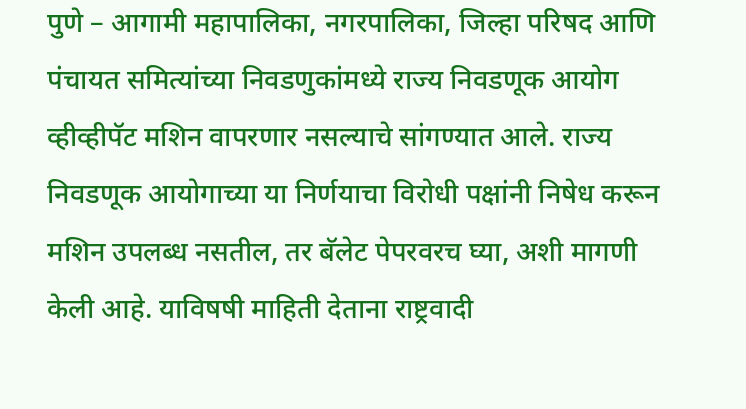पुणे – आगामी महापालिका, नगरपालिका, जिल्हा परिषद आणि पंचायत समित्यांच्या निवडणुकांमध्ये राज्य निवडणूक आयोग व्हीव्हीपॅट मशिन वापरणार नसल्याचे सांगण्यात आले. राज्य निवडणूक आयोगाच्या या निर्णयाचा विरोधी पक्षांनी निषेध करून मशिन उपलब्ध नसतील, तर बॅलेट पेपरवरच घ्या, अशी मागणी केली आहे. याविषषी माहिती देताना राष्ट्रवादी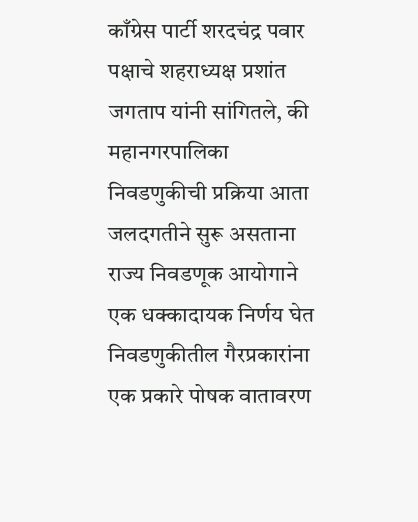काँग्रेस पार्टी शरदचंद्र पवार पक्षाचे शहराध्यक्ष प्रशांत जगताप यांनी सांगितले, की महानगरपालिका निवडणुकीची प्रक्रिया आता जलदगतीने सुरू असताना राज्य निवडणूक आयोगाने एक धक्कादायक निर्णय घेत निवडणुकीतील गैरप्रकारांना एक प्रकारे पोषक वातावरण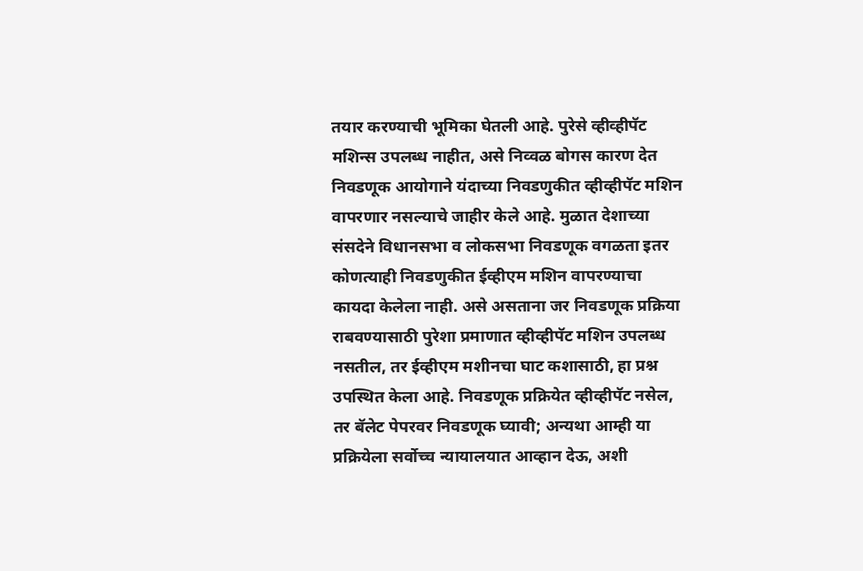तयार करण्याची भूमिका घेतली आहे. पुरेसे व्हीव्हीपॅट मशिन्स उपलब्ध नाहीत, असे निव्वळ बोगस कारण देत निवडणूक आयोगाने यंदाच्या निवडणुकीत व्हीव्हीपॅट मशिन वापरणार नसल्याचे जाहीर केले आहे. मुळात देशाच्या संसदेने विधानसभा व लोकसभा निवडणूक वगळता इतर कोणत्याही निवडणुकीत ईव्हीएम मशिन वापरण्याचा कायदा केलेला नाही. असे असताना जर निवडणूक प्रक्रिया राबवण्यासाठी पुरेशा प्रमाणात व्हीव्हीपॅट मशिन उपलब्ध नसतील, तर ईव्हीएम मशीनचा घाट कशासाठी, हा प्रश्न उपस्थित केला आहे. निवडणूक प्रक्रियेत व्हीव्हीपॅट नसेल, तर बॅलेट पेपरवर निवडणूक घ्यावी; अन्यथा आम्ही या प्रक्रियेला सर्वोच्च न्यायालयात आव्हान देऊ, अशी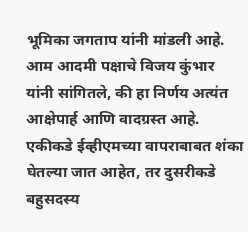भूमिका जगताप यांनी मांडली आहे. आम आदमी पक्षाचे विजय कुंभार यांनी सांगितले, की हा निर्णय अत्यंत आक्षेपार्ह आणि वादग्रस्त आहे. एकीकडे ईव्हीएमच्या वापराबाबत शंका घेतल्या जात आहेत, तर दुसरीकडे बहुसदस्य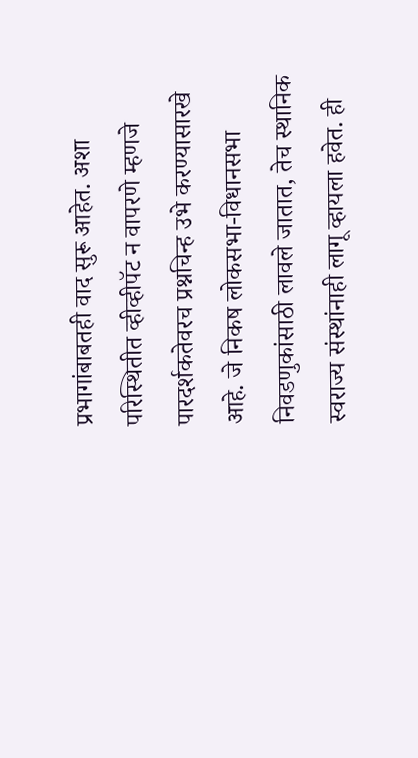प्रभागांबाबतही वाद सुरू आहेत. अशा परिस्थितीत व्हीव्हीपॅट न वापरणे म्हणजे पारदर्शकतेवरच प्रश्नचिन्ह उभे करण्यासारखे आहे. जे निकष लोकसभा-विधानसभा निवडणुकांसाठी लावले जातात, तेच स्थानिक स्वराज्य संस्थांनाही लागू व्हायला हवेत. ही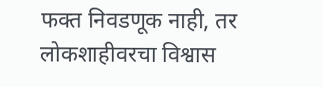फक्त निवडणूक नाही, तर लोकशाहीवरचा विश्वास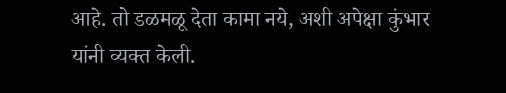आहे. तो डळमळू देता कामा नये, अशी अपेक्षा कुंभार यांनी व्यक्त केली.